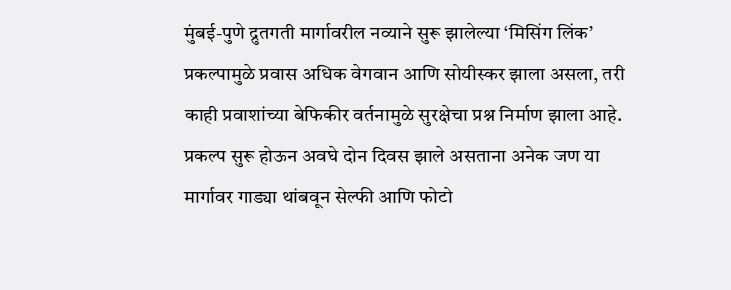मुंबई-पुणे द्रुतगती मार्गावरील नव्याने सुरू झालेल्या ‘मिसिंग लिंक’ प्रकल्पामुळे प्रवास अधिक वेगवान आणि सोयीस्कर झाला असला, तरी काही प्रवाशांच्या बेफिकीर वर्तनामुळे सुरक्षेचा प्रश्न निर्माण झाला आहे. प्रकल्प सुरू होऊन अवघे दोन दिवस झाले असताना अनेक जण या मार्गावर गाड्या थांबवून सेल्फी आणि फोटो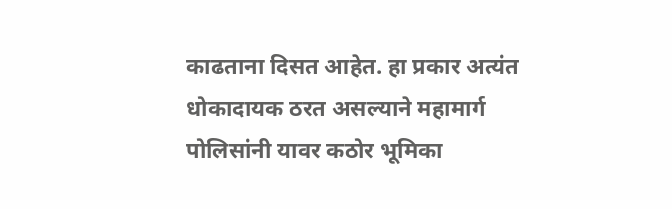काढताना दिसत आहेत. हा प्रकार अत्यंत धोकादायक ठरत असल्याने महामार्ग पोलिसांनी यावर कठोर भूमिका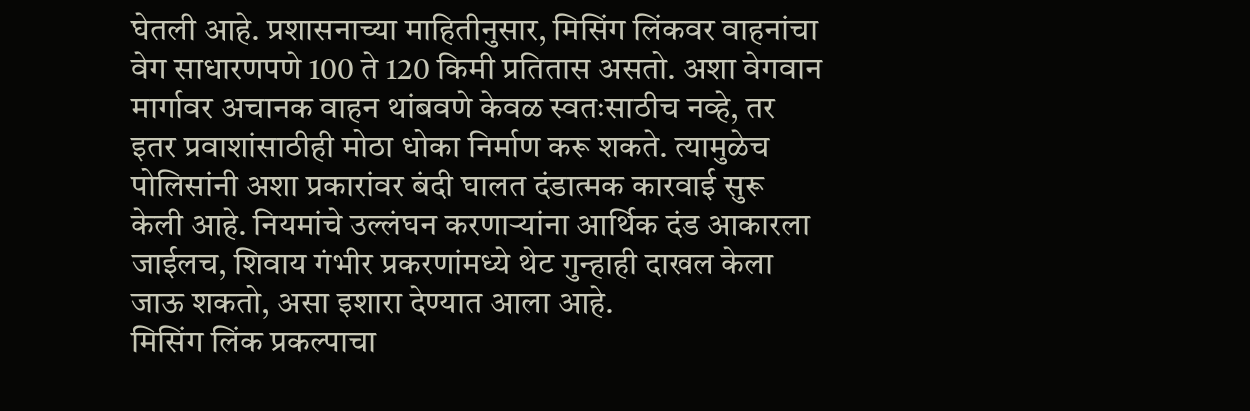घेतली आहे. प्रशासनाच्या माहितीनुसार, मिसिंग लिंकवर वाहनांचा वेग साधारणपणे 100 ते 120 किमी प्रतितास असतो. अशा वेगवान मार्गावर अचानक वाहन थांबवणे केवळ स्वतःसाठीच नव्हे, तर इतर प्रवाशांसाठीही मोठा धोका निर्माण करू शकते. त्यामुळेच पोलिसांनी अशा प्रकारांवर बंदी घालत दंडात्मक कारवाई सुरू केली आहे. नियमांचे उल्लंघन करणाऱ्यांना आर्थिक दंड आकारला जाईलच, शिवाय गंभीर प्रकरणांमध्ये थेट गुन्हाही दाखल केला जाऊ शकतो, असा इशारा देण्यात आला आहे.
मिसिंग लिंक प्रकल्पाचा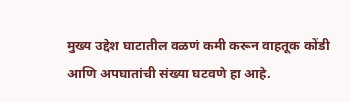मुख्य उद्देश घाटातील वळणं कमी करून वाहतूक कोंडी आणि अपघातांची संख्या घटवणे हा आहे.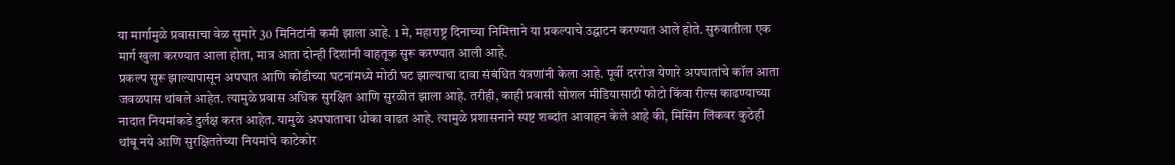या मार्गामुळे प्रवासाचा वेळ सुमारे 30 मिनिटांनी कमी झाला आहे. 1 मे, महाराष्ट्र दिनाच्या निमित्ताने या प्रकल्पाचे उद्घाटन करण्यात आले होते. सुरुवातीला एक मार्ग खुला करण्यात आला होता, मात्र आता दोन्ही दिशांनी वाहतूक सुरू करण्यात आली आहे.
प्रकल्प सुरू झाल्यापासून अपघात आणि कोंडीच्या घटनांमध्ये मोठी घट झाल्याचा दावा संबंधित यंत्रणांनी केला आहे. पूर्वी दररोज येणारे अपघातांचे कॉल आता जवळपास थांबले आहेत. त्यामुळे प्रवास अधिक सुरक्षित आणि सुरळीत झाला आहे. तरीही, काही प्रवासी सोशल मीडियासाठी फोटो किंवा रील्स काढण्याच्या नादात नियमांकडे दुर्लक्ष करत आहेत. यामुळे अपघाताचा धोका वाढत आहे. त्यामुळे प्रशासनाने स्पष्ट शब्दांत आवाहन केले आहे की, मिसिंग लिंकवर कुठेही थांबू नये आणि सुरक्षिततेच्या नियमांचे काटेकोर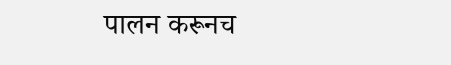पालन करूनच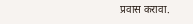प्रवास करावा.